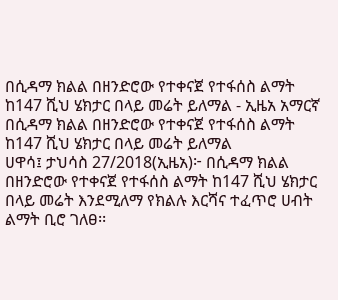በሲዳማ ክልል በዘንድሮው የተቀናጀ የተፋሰስ ልማት ከ147 ሺህ ሄክታር በላይ መሬት ይለማል - ኢዜአ አማርኛ
በሲዳማ ክልል በዘንድሮው የተቀናጀ የተፋሰስ ልማት ከ147 ሺህ ሄክታር በላይ መሬት ይለማል
ሀዋሳ፤ ታህሳስ 27/2018(ኢዜአ)፦ በሲዳማ ክልል በዘንድሮው የተቀናጀ የተፋሰስ ልማት ከ147 ሺህ ሄክታር በላይ መሬት እንደሚለማ የክልሉ እርሻና ተፈጥሮ ሀብት ልማት ቢሮ ገለፀ፡፡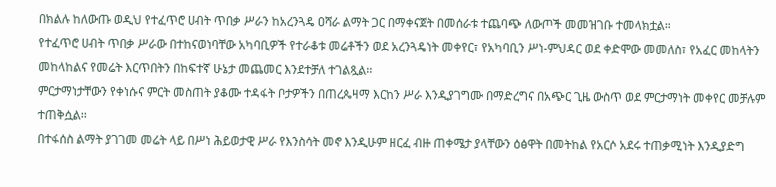በክልሉ ከለውጡ ወዲህ የተፈጥሮ ሀብት ጥበቃ ሥራን ከአረንጓዴ ዐሻራ ልማት ጋር በማቀናጀት በመሰራቱ ተጨባጭ ለውጦች መመዝገቡ ተመላክቷል።
የተፈጥሮ ሀብት ጥበቃ ሥራው በተከናወነባቸው አካባቢዎች የተራቆቱ መሬቶችን ወደ አረንጓዴነት መቀየር፣ የአካባቢን ሥነ-ምህዳር ወደ ቀድሞው መመለስ፣ የአፈር መከላትን መከላከልና የመሬት እርጥበትን በከፍተኛ ሁኔታ መጨመር እንደተቻለ ተገልጿል፡፡
ምርታማነታቸውን የቀነሱና ምርት መስጠት ያቆሙ ተዳፋት ቦታዎችን በጠረጴዛማ እርከን ሥራ እንዲያገግሙ በማድረግና በአጭር ጊዜ ውስጥ ወደ ምርታማነት መቀየር መቻሉም ተጠቅሷል፡፡
በተፋሰስ ልማት ያገገመ መሬት ላይ በሥነ ሕይወታዊ ሥራ የእንስሳት መኖ እንዲሁም ዘርፈ ብዙ ጠቀሜታ ያላቸውን ዕፅዋት በመትከል የአርሶ አደሩ ተጠቃሚነት እንዲያድግ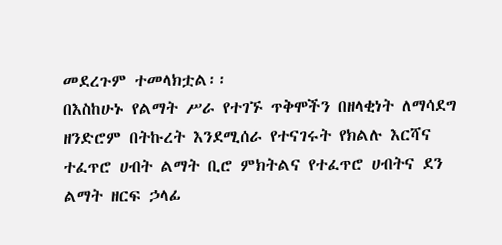መደረጉም ተመላክቷል፡፡
በእስከሁኑ የልማት ሥራ የተገኙ ጥቅሞችን በዘላቂነት ለማሳደግ ዘንድሮም በትኩረት እንደሚሰራ የተናገሩት የክልሉ እርሻና ተፈጥሮ ሀብት ልማት ቢሮ ምክትልና የተፈጥሮ ሀብትና ደን ልማት ዘርፍ ኃላፊ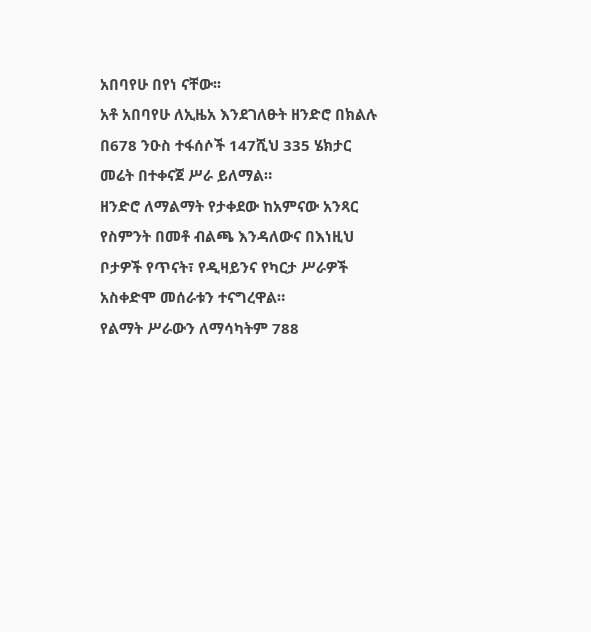አበባየሁ በየነ ናቸው፡፡
አቶ አበባየሁ ለኢዜአ እንደገለፁት ዘንድሮ በክልሉ በ678 ንዑስ ተፋሰሶች 147ሺህ 335 ሄክታር መሬት በተቀናጀ ሥራ ይለማል።
ዘንድሮ ለማልማት የታቀደው ከአምናው አንጻር የስምንት በመቶ ብልጫ እንዳለውና በእነዚህ ቦታዎች የጥናት፣ የዲዛይንና የካርታ ሥራዎች አስቀድሞ መሰራቱን ተናግረዋል።
የልማት ሥራውን ለማሳካትም 788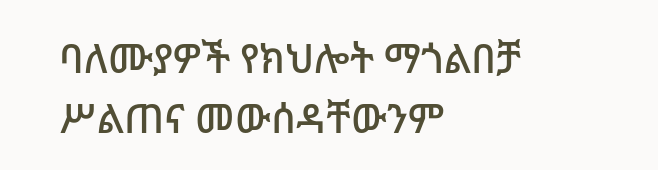ባለሙያዎች የክህሎት ማጎልበቻ ሥልጠና መውሰዳቸውንም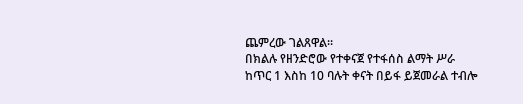ጨምረው ገልጸዋል፡፡
በክልሉ የዘንድሮው የተቀናጀ የተፋሰስ ልማት ሥራ ከጥር 1 እስከ 10 ባሉት ቀናት በይፋ ይጀመራል ተብሎ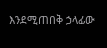እንደሚጠበቅ ኃላፊው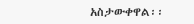አስታውቀዋል፡፡